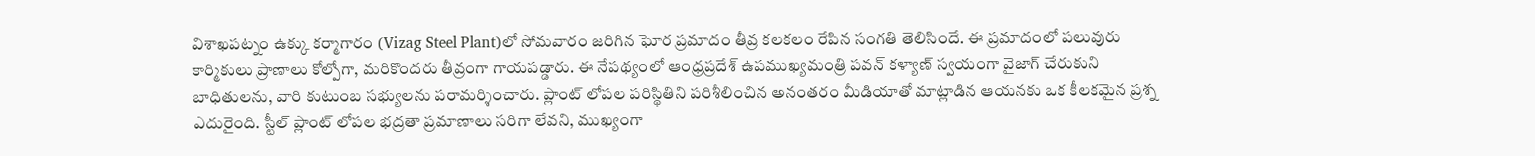విశాఖపట్నం ఉక్కు కర్మాగారం (Vizag Steel Plant)లో సోమవారం జరిగిన ఘోర ప్రమాదం తీవ్ర కలకలం రేపిన సంగతి తెలిసిందే. ఈ ప్రమాదంలో పలువురు కార్మికులు ప్రాణాలు కోల్పోగా, మరికొందరు తీవ్రంగా గాయపడ్డారు. ఈ నేపథ్యంలో ఆంధ్రప్రదేశ్ ఉపముఖ్యమంత్రి పవన్ కళ్యాణ్ స్వయంగా వైజాగ్ చేరుకుని బాధితులను, వారి కుటుంబ సభ్యులను పరామర్శించారు. ప్లాంట్ లోపల పరిస్థితిని పరిశీలించిన అనంతరం మీడియాతో మాట్లాడిన ఆయనకు ఒక కీలకమైన ప్రశ్న ఎదురైంది. స్టీల్ ప్లాంట్ లోపల భద్రతా ప్రమాణాలు సరిగా లేవని, ముఖ్యంగా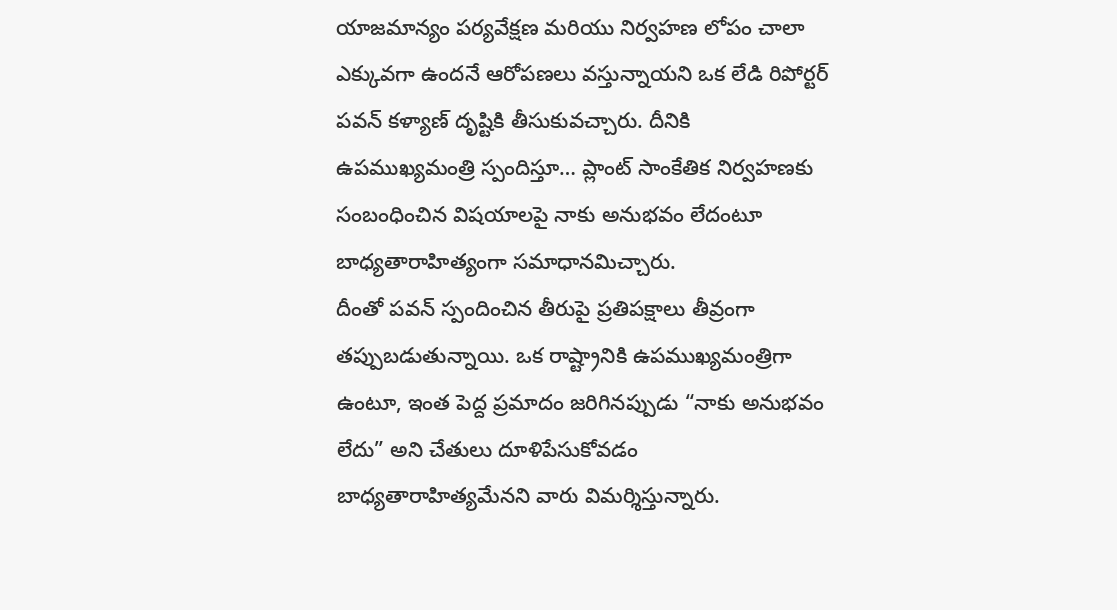యాజమాన్యం పర్యవేక్షణ మరియు నిర్వహణ లోపం చాలా ఎక్కువగా ఉందనే ఆరోపణలు వస్తున్నాయని ఒక లేడి రిపోర్టర్ పవన్ కళ్యాణ్ దృష్టికి తీసుకువచ్చారు. దీనికి ఉపముఖ్యమంత్రి స్పందిస్తూ… ప్లాంట్ సాంకేతిక నిర్వహణకు సంబంధించిన విషయాలపై నాకు అనుభవం లేదంటూ బాధ్యతారాహిత్యంగా సమాధానమిచ్చారు.
దీంతో పవన్ స్పందించిన తీరుపై ప్రతిపక్షాలు తీవ్రంగా తప్పుబడుతున్నాయి. ఒక రాష్ట్రానికి ఉపముఖ్యమంత్రిగా ఉంటూ, ఇంత పెద్ద ప్రమాదం జరిగినప్పుడు “నాకు అనుభవం లేదు” అని చేతులు దూళిపేసుకోవడం బాధ్యతారాహిత్యమేనని వారు విమర్శిస్తున్నారు.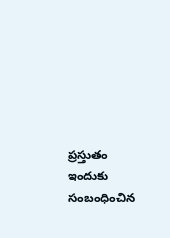ప్రస్తుతం ఇందుకు సంబంధించిన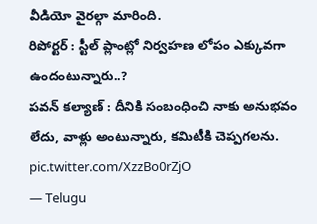వీడియో వైరల్గా మారింది.
రిపోర్టర్ : స్టీల్ ప్లాంట్లో నిర్వహణ లోపం ఎక్కువగా ఉందంటున్నారు..?
పవన్ కల్యాణ్ : దీనికి సంబంధించి నాకు అనుభవం లేదు, వాళ్లు అంటున్నారు, కమిటీకి చెప్పగలను. pic.twitter.com/XzzBo0rZjO
— Telugu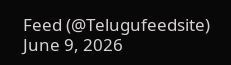Feed (@Telugufeedsite) June 9, 2026